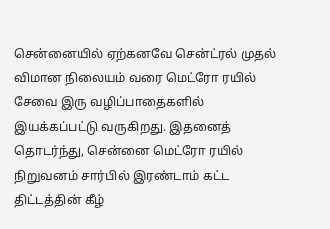சென்னையில் ஏற்கனவே சென்ட்ரல் முதல் விமான நிலையம் வரை மெட்ரோ ரயில் சேவை இரு வழிப்பாதைகளில் இயக்கப்பட்டு வருகிறது. இதனைத் தொடர்ந்து, சென்னை மெட்ரோ ரயில் நிறுவனம் சார்பில் இரண்டாம் கட்ட திட்டத்தின் கீழ்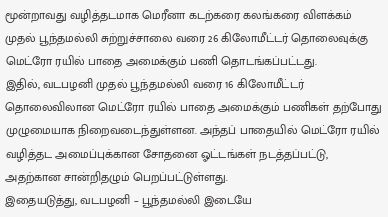மூன்றாவது வழித்தடமாக மெரீனா கடற்கரை கலங்கரை விளக்கம் முதல் பூந்தமல்லி சுற்றுச்சாலை வரை 26 கிலோமீட்டர் தொலைவுக்கு மெட்ரோ ரயில் பாதை அமைக்கும் பணி தொடங்கப்பட்டது.
இதில், வடபழனி முதல் பூந்தமல்லி வரை 16 கிலோமீட்டர் தொலைவிலான மெட்ரோ ரயில் பாதை அமைக்கும் பணிகள் தற்போது முழுமையாக நிறைவடைந்துள்ளன. அந்தப் பாதையில் மெட்ரோ ரயில் வழித்தட அமைப்புக்கான சோதனை ஓட்டங்கள் நடத்தப்பட்டு, அதற்கான சான்றிதழும் பெறப்பட்டுள்ளது.
இதையடுத்து, வடபழனி – பூந்தமல்லி இடையே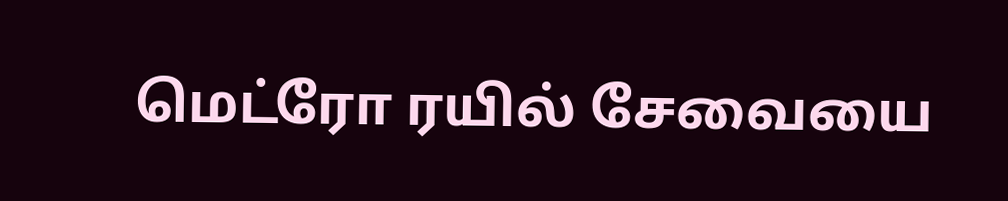மெட்ரோ ரயில் சேவையை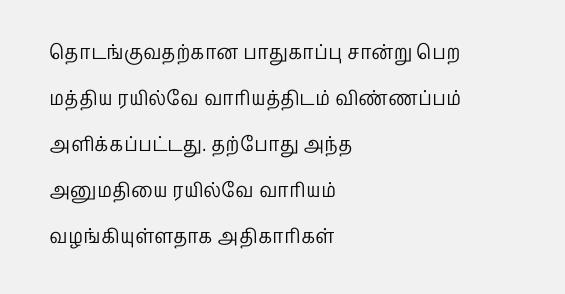தொடங்குவதற்கான பாதுகாப்பு சான்று பெற மத்திய ரயில்வே வாரியத்திடம் விண்ணப்பம் அளிக்கப்பட்டது. தற்போது அந்த அனுமதியை ரயில்வே வாரியம் வழங்கியுள்ளதாக அதிகாரிகள்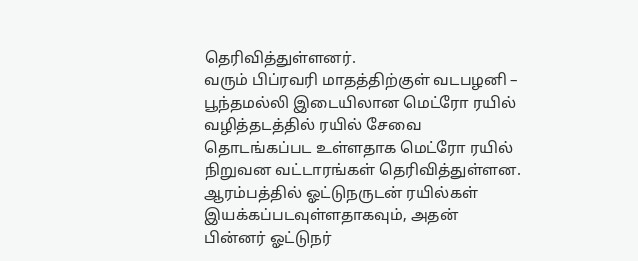தெரிவித்துள்ளனர்.
வரும் பிப்ரவரி மாதத்திற்குள் வடபழனி – பூந்தமல்லி இடையிலான மெட்ரோ ரயில் வழித்தடத்தில் ரயில் சேவை தொடங்கப்பட உள்ளதாக மெட்ரோ ரயில் நிறுவன வட்டாரங்கள் தெரிவித்துள்ளன. ஆரம்பத்தில் ஓட்டுநருடன் ரயில்கள் இயக்கப்படவுள்ளதாகவும், அதன் பின்னர் ஓட்டுநர்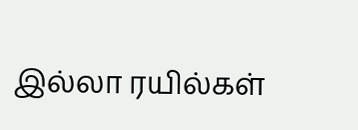இல்லா ரயில்கள்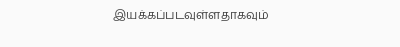இயக்கப்படவுள்ளதாகவும்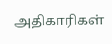அதிகாரிகள்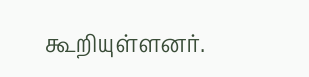கூறியுள்ளனர்.